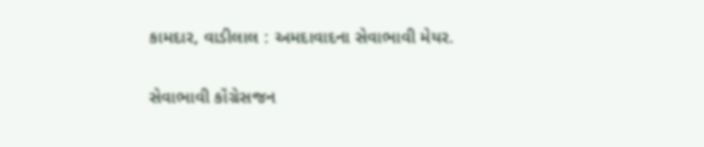કામદાર, વાડીલાલ : અમદાવાદના સેવાભાવી મેયર.

સેવાભાવી કૉંગ્રેસજન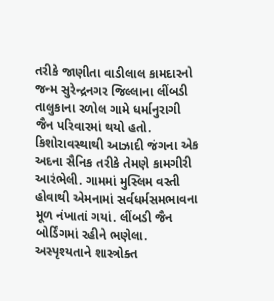તરીકે જાણીતા વાડીલાલ કામદારનો જન્મ સુરેન્દ્રનગર જિલ્લાના લીંબડી તાલુકાના રળોલ ગામે ધર્માનુરાગી જૈન પરિવારમાં થયો હતો. કિશોરાવસ્થાથી આઝાદી જંગના એક અદના સૈનિક તરીકે તેમણે કામગીરી આરંભેલી. ગામમાં મુસ્લિમ વસ્તી હોવાથી એમનામાં સર્વધર્મસમભાવના મૂળ નંખાતાં ગયાં. લીંબડી જૈન બોર્ડિંગમાં રહીને ભણેલા. અસ્પૃશ્યતાને શાસ્ત્રોક્ત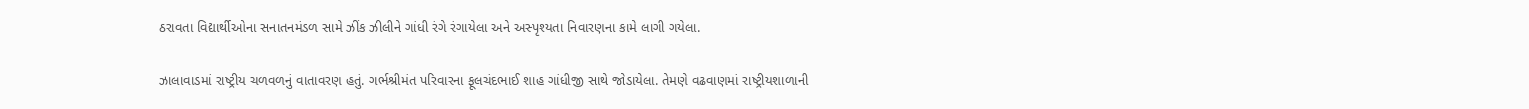ઠરાવતા વિદ્યાર્થીઓના સનાતનમંડળ સામે ઝીંક ઝીલીને ગાંધી રંગે રંગાયેલા અને અસ્પૃશ્યતા નિવારણના કામે લાગી ગયેલા.

ઝાલાવાડમાં રાષ્ટ્રીય ચળવળનું વાતાવરણ હતું. ગર્ભશ્રીમંત પરિવારના ફૂલચંદભાઈ શાહ ગાંધીજી સાથે જોડાયેલા. તેમણે વઢવાણમાં રાષ્ટ્રીયશાળાની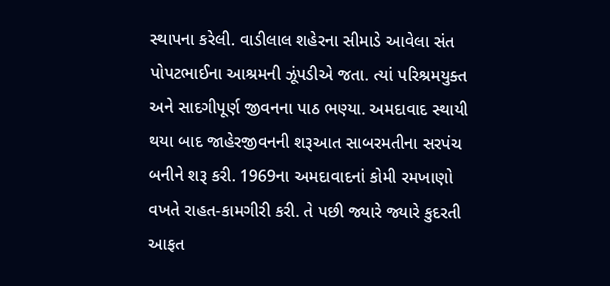સ્થાપના કરેલી. વાડીલાલ શહેરના સીમાડે આવેલા સંત પોપટભાઈના આશ્રમની ઝૂંપડીએ જતા. ત્યાં પરિશ્રમયુક્ત અને સાદગીપૂર્ણ જીવનના પાઠ ભણ્યા. અમદાવાદ સ્થાયી થયા બાદ જાહેરજીવનની શરૂઆત સાબરમતીના સરપંચ બનીને શરૂ કરી. 1969ના અમદાવાદનાં કોમી રમખાણો વખતે રાહત-કામગીરી કરી. તે પછી જ્યારે જ્યારે કુદરતી આફત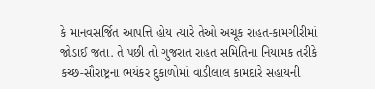કે માનવસર્જિત આપત્તિ હોય ત્યારે તેઓ અચૂક રાહત-કામગીરીમાં જોડાઈ જતા. તે પછી તો ગુજરાત રાહત સમિતિના નિયામક તરીકે કચ્છ-સૌરાષ્ટ્રના ભયંકર દુકાળોમાં વાડીલાલ કામદારે સહાયની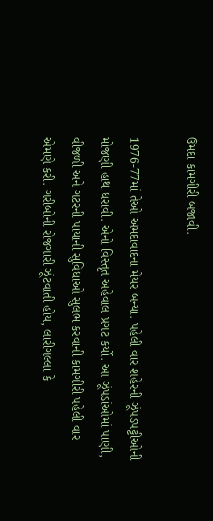ઉમદા કામગીરી બજાવી.

1976-77માં તેઓ અમદાવાદના મેયર બન્યા. પહેલી વાર શહેરની ઝૂંપડપટ્ટીઓની મોજણી હાથ ધરાવી. એનો વિસ્તૃત અહેવાલ પ્રગટ કર્યો. આ ઝૂંપડાંઓમાં પાણી, વીજળી અને ગટરની પાયાની સુવિધાઓ સુલભ કરવાની કામગીરી પહેલી વાર એમણે કરી. ગરીબોની રોજગારી ઝૂંટવાતી હોય, લારીગલ્લા કે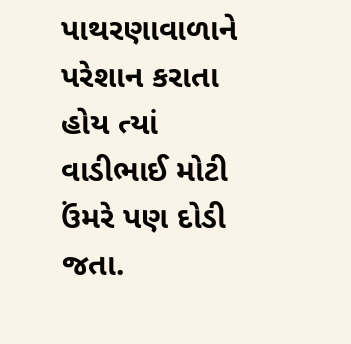પાથરણાવાળાને પરેશાન કરાતા હોય ત્યાં વાડીભાઈ મોટી ઉંમરે પણ દોડી જતા.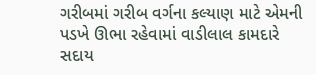ગરીબમાં ગરીબ વર્ગના કલ્યાણ માટે એમની પડખે ઊભા રહેવામાં વાડીલાલ કામદારે સદાય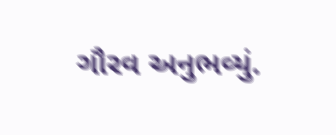ગૌરવ અનુભવ્યું.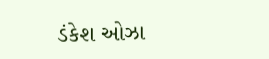ડંકેશ ઓઝા